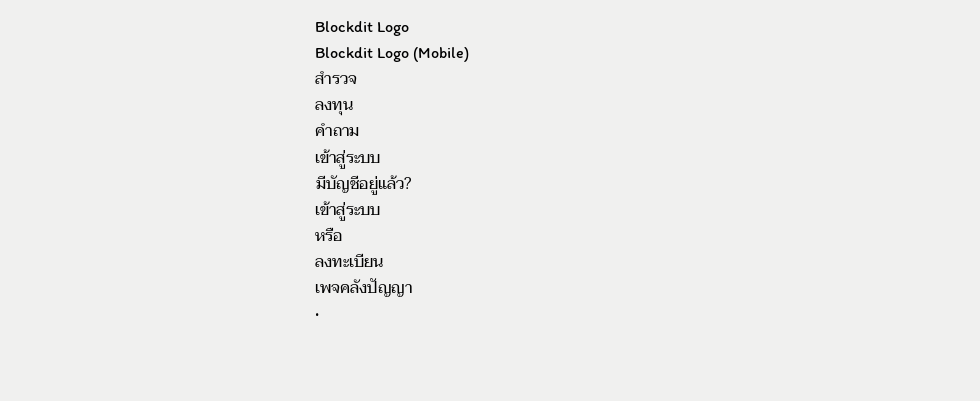Blockdit Logo
Blockdit Logo (Mobile)
สำรวจ
ลงทุน
คำถาม
เข้าสู่ระบบ
มีบัญชีอยู่แล้ว?
เข้าสู่ระบบ
หรือ
ลงทะเบียน
เพจคลังปัญญา
•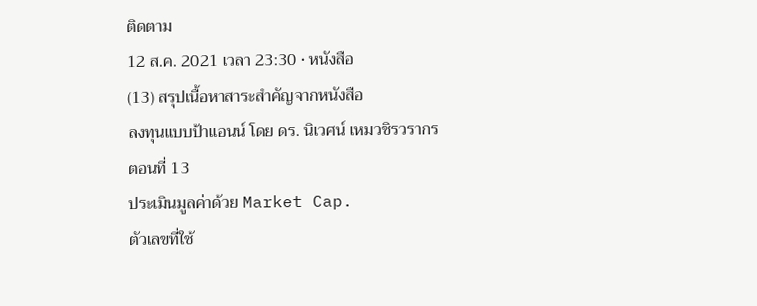ติดตาม
12 ส.ค. 2021 เวลา 23:30 • หนังสือ
(13) สรุปเนื้อหาสาระสำคัญจากหนังสือ
ลงทุนแบบป้าแอนน์ โดย ดร. นิเวศน์ เหมวชิรวรากร
ตอนที่ 13
ประเมินมูลค่าด้วย Market Cap.
ตัวเลขที่ใช้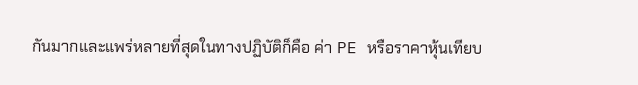กันมากและแพร่หลายที่สุดในทางปฏิบัติก็คือ ค่า PE หรือราคาหุ้นเทียบ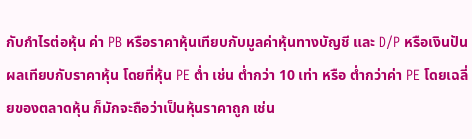กับกำไรต่อหุ้น ค่า PB หรือราคาหุ้นเทียบกับมูลค่าหุ้นทางบัญชี และ D/P หรือเงินปันผลเทียบกับราคาหุ้น โดยที่หุ้น PE ต่ำ เช่น ต่ำกว่า 10 เท่า หรือ ต่ำกว่าค่า PE โดยเฉลี่ยของตลาดหุ้น ก็มักจะถือว่าเป็นหุ้นราคาถูก เช่น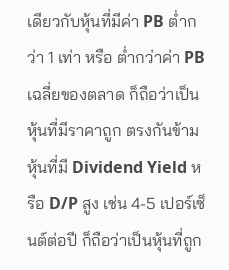เดียวกับหุ้นที่มีค่า PB ต่ำกว่า 1 เท่า หรือ ต่ำกว่าค่า PB เฉลี่ยของตลาด ก็ถือว่าเป็นหุ้นที่มีราคาถูก ตรงกันข้าม หุ้นที่มี Dividend Yield หรือ D/P สูง เช่น 4-5 เปอร์เซ็นต์ต่อปี ก็ถือว่าเป็นหุ้นที่ถูก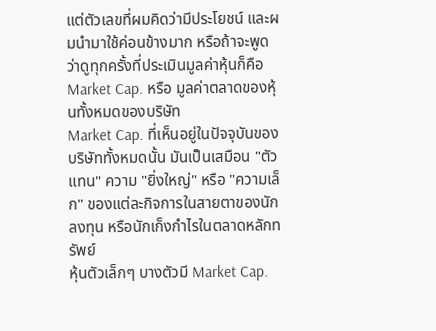แต่ตัวเลขที่ผมคิดว่ามีประโยชน์ และผมนำมาใช้ค่อนข้างมาก หรือถ้าจะพูดว่าดูทุกครั้งที่ประเมินมูลค่าหุ้นก็คือ Market Cap. หรือ มูลค่าตลาดของหุ้นทั้งหมดของบริษัท
Market Cap. ที่เห็นอยู่ในปัจจุบันของบริษัททั้งหมดนั้น มันเป็นเสมือน "ตัวแทน" ความ "ยิ่งใหญ่" หรือ "ความเล็ก" ของแต่ละกิจการในสายตาของนักลงทุน หรือนักเก็งกำไรในตลาดหลักทรัพย์
หุ้นตัวเล็กๆ บางตัวมี Market Cap.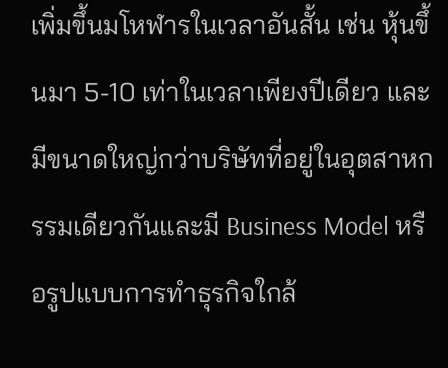เพิ่มขึ้นมโหฬารในเวลาอันสั้น เช่น หุ้นขึ้นมา 5-10 เท่าในเวลาเพียงปีเดียว และมีขนาดใหญ่กว่าบริษัทที่อยู่ในอุตสาหกรรมเดียวกันและมี Business Model หรือรูปแบบการทำธุรกิจใกล้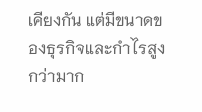เคียงกัน แต่มีขนาดของธุรกิจและกำไรสูงกว่ามาก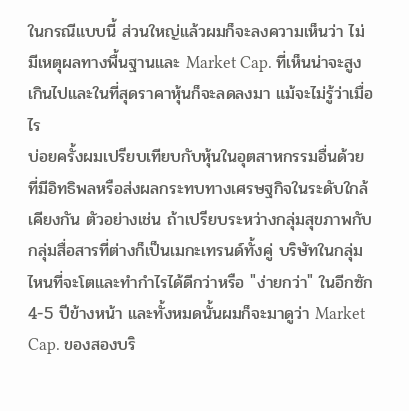ในกรณีแบบนี้ ส่วนใหญ่แล้วผมก็จะลงความเห็นว่า ไม่มีเหตุผลทางพื้นฐานและ Market Cap. ที่เห็นน่าจะสูงเกินไปและในที่สุดราคาหุ้นก็จะลดลงมา แม้จะไม่รู้ว่าเมื่อไร
บ่อยครั้งผมเปรียบเทียบกับหุ้นในอุตสาหกรรมอื่นด้วยที่มีอิทธิพลหรือส่งผลกระทบทางเศรษฐกิจในระดับใกล้เคียงกัน ตัวอย่างเช่น ถ้าเปรียบระหว่างกลุ่มสุขภาพกับกลุ่มสื่อสารที่ต่างก็เป็นเมกะเทรนด์ทั้งคู่ บริษัทในกลุ่มไหนที่จะโตและทำกำไรได้ดีกว่าหรือ "ง่ายกว่า" ในอีกซัก 4-5 ปีข้างหน้า และทั้งหมดนั้นผมก็จะมาดูว่า Market Cap. ของสองบริ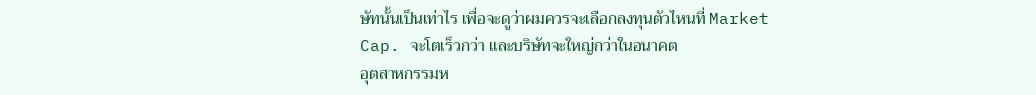ษัทนั้นเป็นเท่าไร เพื่อจะดูว่าผมควรจะเลือกลงทุนตัวไหนที่ Market Cap. จะโตเร็วกว่า และบริษัทจะใหญ่กว่าในอนาคต
อุตสาหกรรมห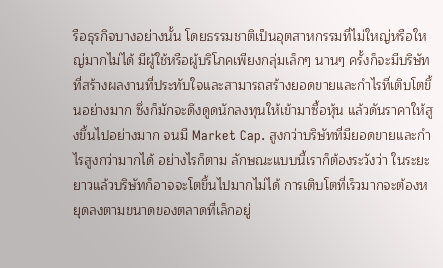รือธุรกิจบางอย่างนั้น โดยธรรมชาติเป็นอุตสาหกรรมที่ไม่ใหญ่หรือใหญ่มากไม่ได้ มีผู้ใช้หรือผู้บริโภคเพียงกลุ่มเล็กๆ นานๆ ครั้งก็จะมีบริษัทที่สร้างผลงานที่ประทับใจและสามารถสร้างยอดขายและกำไรที่เติบโตขึ้นอย่างมาก ซึ่งก็มักจะดึงดูดนักลงทุนให้เข้ามาซื้อหุ้น แล้วดันราคาให้สูงขึ้นไปอย่างมาก จนมี Market Cap. สูงกว่าบริษัทที่มียอดขายและกำไรสูงกว่ามากได้ อย่างไรก็ตาม ลักษณะแบบนี้เราก็ต้องระวังว่า ในระยะยาวแล้วบริษัทก็อาจจะโตขึ้นไปมากไม่ได้ การเติบโตที่เร็วมากจะต้องหยุดลงตามขนาดของตลาดที่เล็กอยู่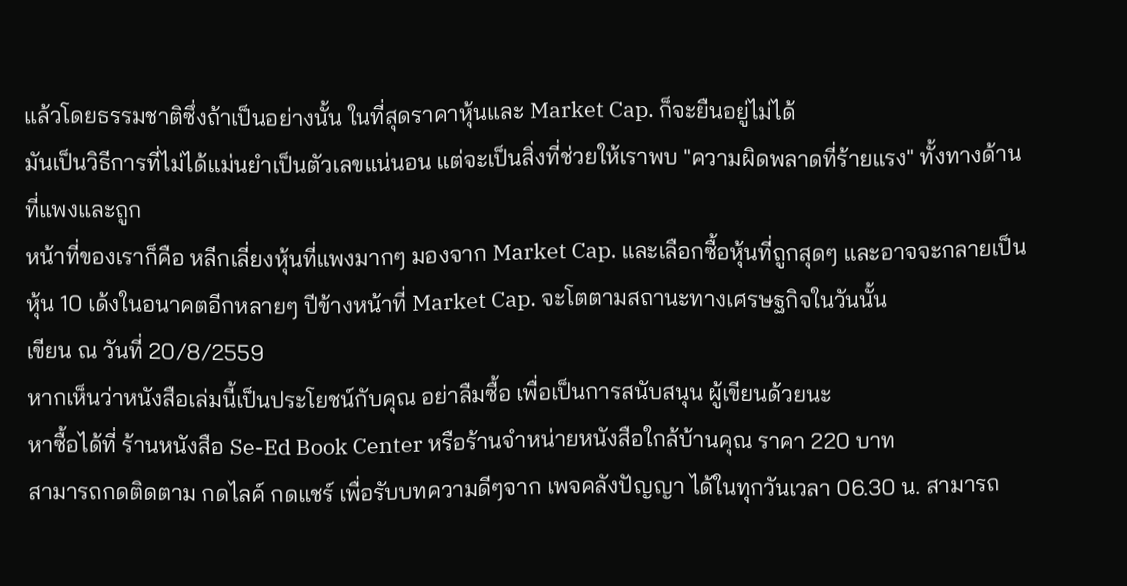แล้วโดยธรรมชาติซึ่งถ้าเป็นอย่างนั้น ในที่สุดราคาหุ้นและ Market Cap. ก็จะยืนอยู่ไม่ได้
มันเป็นวิธีการที่ไม่ได้แม่นยำเป็นตัวเลขแน่นอน แต่จะเป็นสิ่งที่ช่วยให้เราพบ "ความผิดพลาดที่ร้ายแรง" ทั้งทางด้านที่แพงและถูก
หน้าที่ของเราก็คือ หลีกเลี่ยงหุ้นที่แพงมากๆ มองจาก Market Cap. และเลือกซื้อหุ้นที่ถูกสุดๆ และอาจจะกลายเป็นหุ้น 10 เด้งในอนาคตอีกหลายๆ ปีข้างหน้าที่ Market Cap. จะโตตามสถานะทางเศรษฐกิจในวันนั้น
เขียน ณ วันที่ 20/8/2559
หากเห็นว่าหนังสือเล่มนี้เป็นประโยชน์กับคุณ อย่าลืมซื้อ เพื่อเป็นการสนับสนุน ผู้เขียนด้วยนะ
หาซื้อได้ที่ ร้านหนังสือ Se-Ed Book Center หรือร้านจำหน่ายหนังสือใกล้บ้านคุณ ราคา 220 บาท
สามารถกดติดตาม กดไลค์ กดแชร์ เพื่อรับบทความดีๆจาก เพจคลังปัญญา ได้ในทุกวันเวลา 06.30 น. สามารถ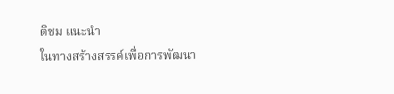ติชม แนะนำ
ในทางสร้างสรรค์เพื่อการพัฒนา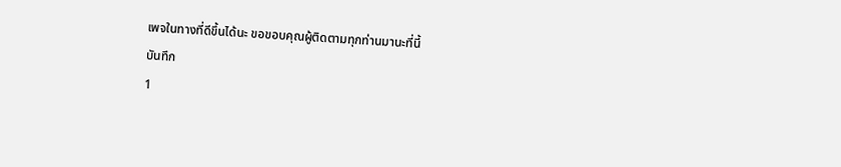เพจในทางที่ดีขึ้นได้นะ ขอขอบคุณผู้ติดตามทุกท่านมานะที่นี้
บันทึก
1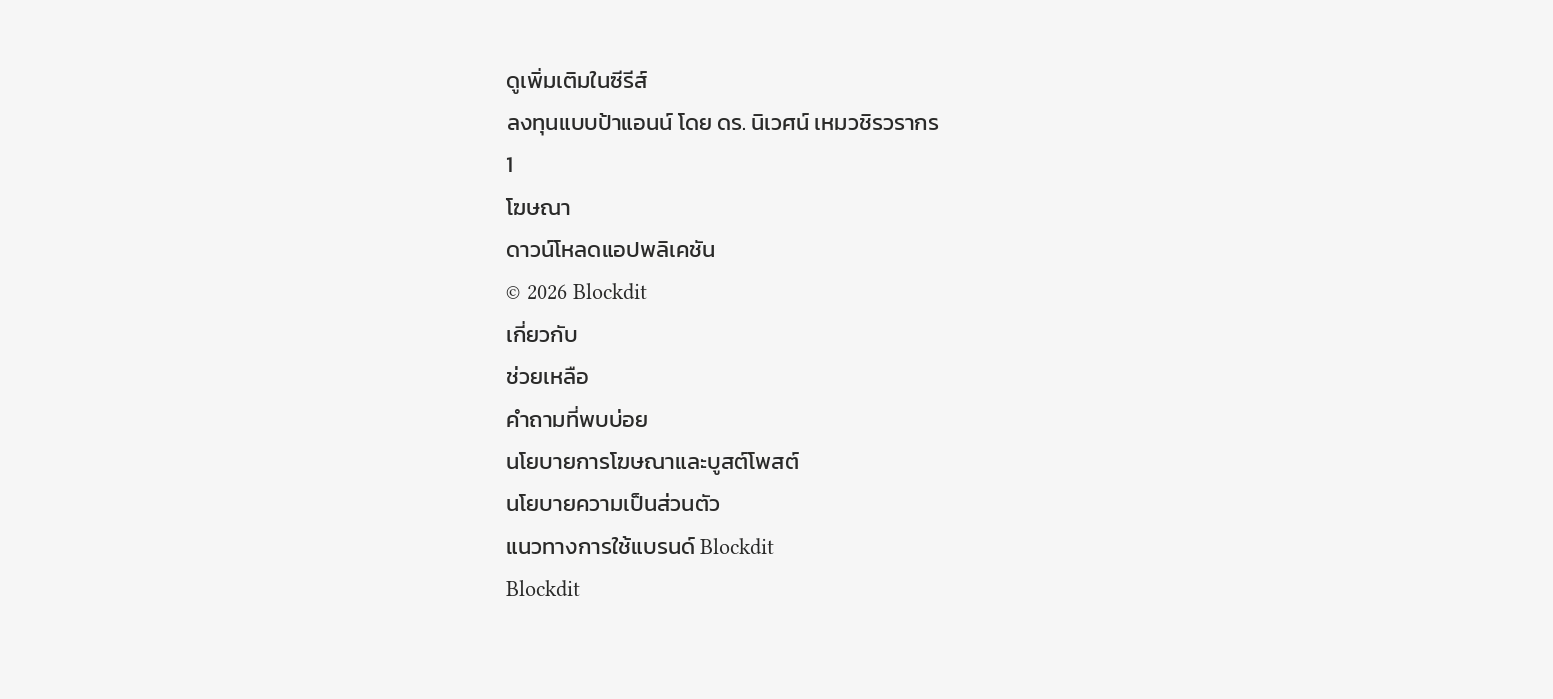ดูเพิ่มเติมในซีรีส์
ลงทุนแบบป้าแอนน์ โดย ดร. นิเวศน์ เหมวชิรวรากร
1
โฆษณา
ดาวน์โหลดแอปพลิเคชัน
© 2026 Blockdit
เกี่ยวกับ
ช่วยเหลือ
คำถามที่พบบ่อย
นโยบายการโฆษณาและบูสต์โพสต์
นโยบายความเป็นส่วนตัว
แนวทางการใช้แบรนด์ Blockdit
Blockdit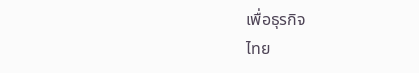เพื่อธุรกิจ
ไทย